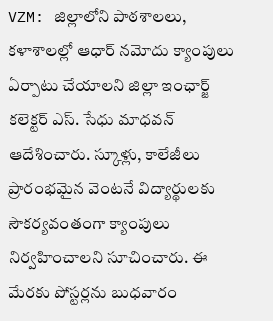VZM: జిల్లాలోని పాఠశాలలు, కళాశాలల్లో ఆధార్ నమోదు క్యాంపులు ఏర్పాటు చేయాలని జిల్లా ఇంఛార్జ్ కలెక్టర్ ఎస్. సేధు మాధవన్ ఆదేశించారు. స్కూళ్లు, కాలేజీలు ప్రారంభమైన వెంటనే విద్యార్థులకు సౌకర్యవంతంగా క్యాంపులు నిర్వహించాలని సూచించారు. ఈ మేరకు పోస్టర్లను బుధవారం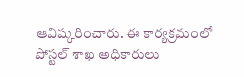ఆవిష్కరించారు. ఈ కార్యక్రమంలో పోస్టల్ శాఖ అధికారులు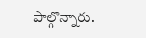పాల్గొన్నారు.